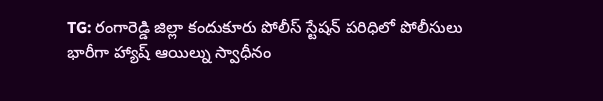TG: రంగారెడ్డి జిల్లా కందుకూరు పోలీస్ స్టేషన్ పరిధిలో పోలీసులు భారీగా హ్యాష్ ఆయిల్ను స్వాధీనం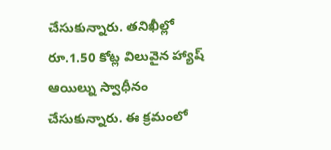చేసుకున్నారు. తనిఖీల్లో రూ.1.50 కోట్ల విలువైన హ్యాష్ ఆయిల్ను స్వాధీనం చేసుకున్నారు. ఈ క్రమంలో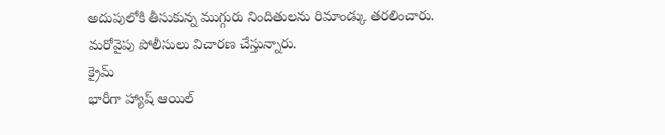అదుపులోకి తీసుకున్న ముగ్గురు నిందితులను రిమాండ్కు తరలించారు. మరోవైపు పోలీసులు విచారణ చేస్తున్నారు.
క్రైమ్
భారీగా హ్యాష్ ఆయిల్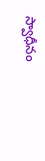స్వాధీనం